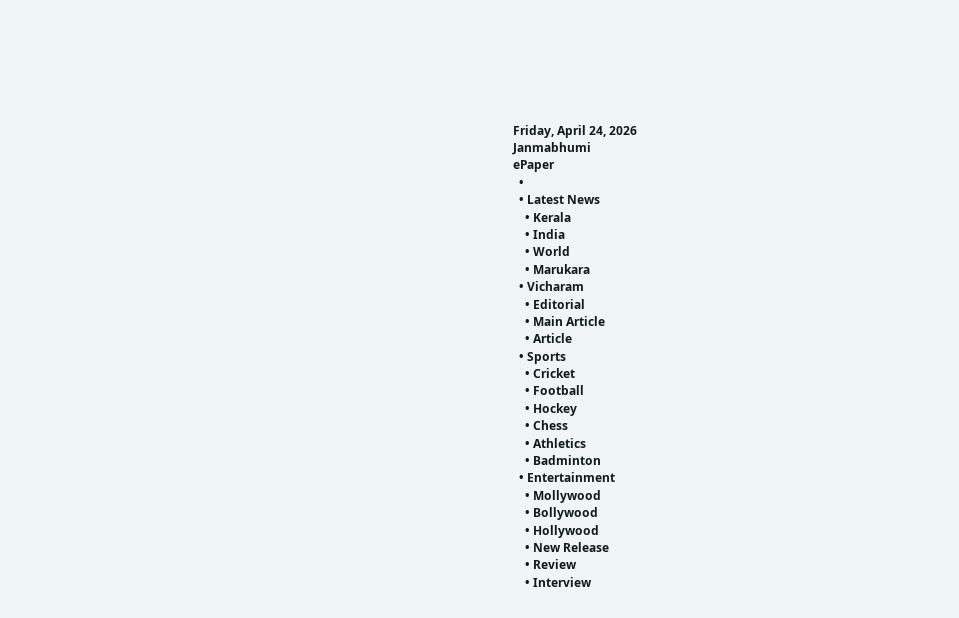Friday, April 24, 2026
Janmabhumi
ePaper
  •
  • Latest News
    • Kerala
    • India
    • World
    • Marukara
  • Vicharam
    • Editorial
    • Main Article
    • Article
  • Sports
    • Cricket
    • Football
    • Hockey
    • Chess
    • Athletics
    • Badminton
  • Entertainment
    • Mollywood
    • Bollywood
    • Hollywood
    • New Release
    • Review
    • Interview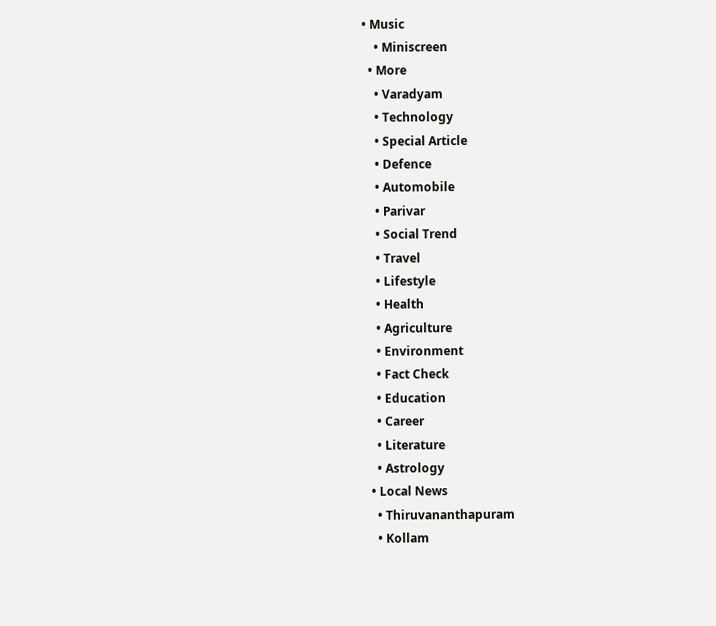• Music
    • Miniscreen
  • More
    • Varadyam
    • Technology
    • Special Article
    • Defence
    • Automobile
    • Parivar
    • Social Trend
    • Travel
    • Lifestyle
    • Health
    • Agriculture
    • Environment
    • Fact Check
    • Education
    • Career
    • Literature
    • Astrology
  • Local News
    • Thiruvananthapuram
    • Kollam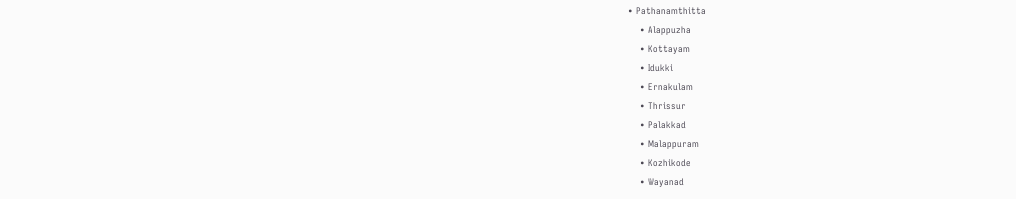• Pathanamthitta
    • Alappuzha
    • Kottayam
    • Idukki
    • Ernakulam
    • Thrissur
    • Palakkad
    • Malappuram
    • Kozhikode
    • Wayanad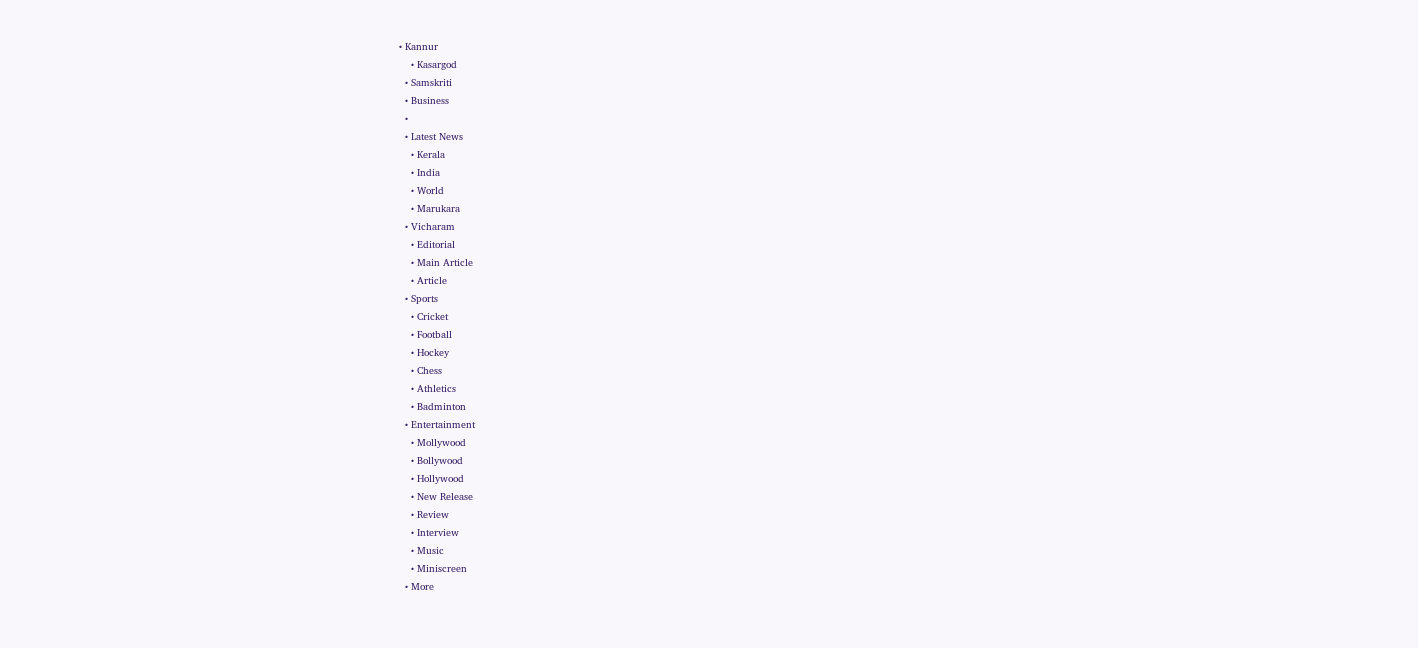• Kannur
    • Kasargod
  • Samskriti
  • Business
  •
  • Latest News
    • Kerala
    • India
    • World
    • Marukara
  • Vicharam
    • Editorial
    • Main Article
    • Article
  • Sports
    • Cricket
    • Football
    • Hockey
    • Chess
    • Athletics
    • Badminton
  • Entertainment
    • Mollywood
    • Bollywood
    • Hollywood
    • New Release
    • Review
    • Interview
    • Music
    • Miniscreen
  • More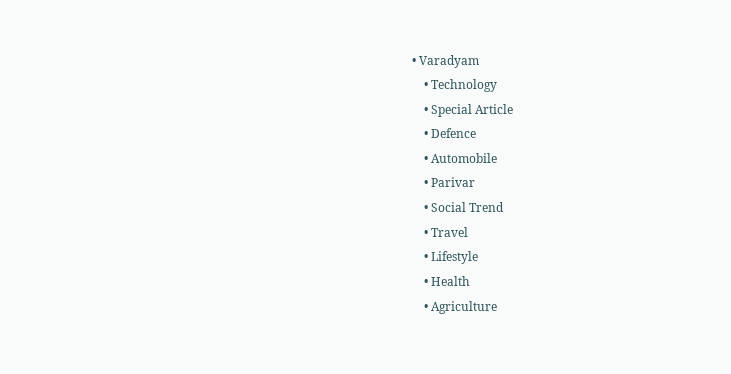• Varadyam
    • Technology
    • Special Article
    • Defence
    • Automobile
    • Parivar
    • Social Trend
    • Travel
    • Lifestyle
    • Health
    • Agriculture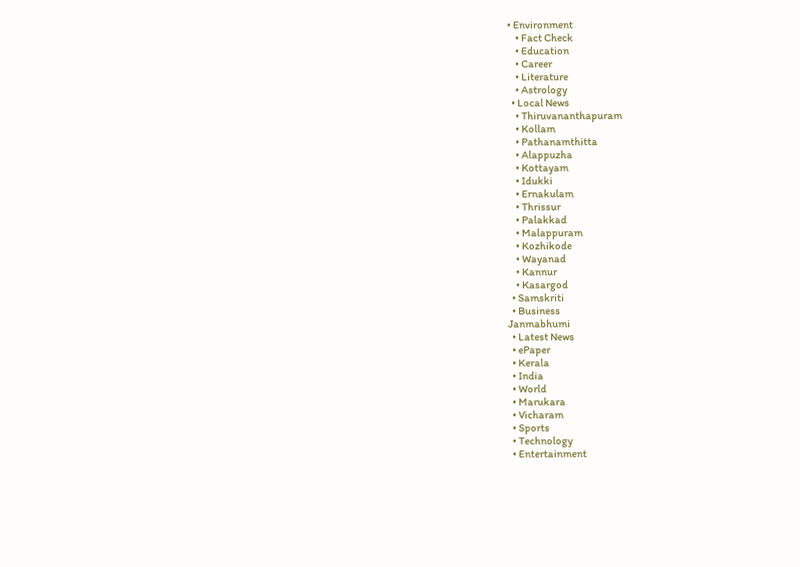• Environment
    • Fact Check
    • Education
    • Career
    • Literature
    • Astrology
  • Local News
    • Thiruvananthapuram
    • Kollam
    • Pathanamthitta
    • Alappuzha
    • Kottayam
    • Idukki
    • Ernakulam
    • Thrissur
    • Palakkad
    • Malappuram
    • Kozhikode
    • Wayanad
    • Kannur
    • Kasargod
  • Samskriti
  • Business
Janmabhumi
  • Latest News
  • ePaper
  • Kerala
  • India
  • World
  • Marukara
  • Vicharam
  • Sports
  • Technology
  • Entertainment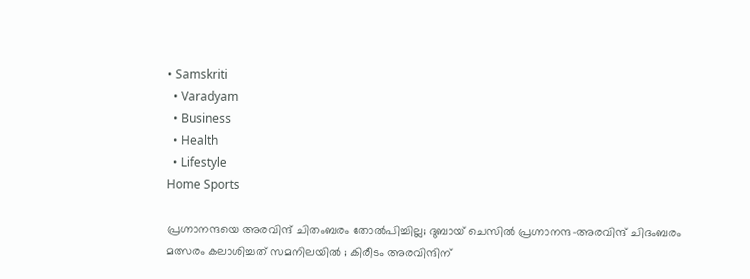• Samskriti
  • Varadyam
  • Business
  • Health
  • Lifestyle
Home Sports

പ്രഗ്നാനന്ദയെ അരവിന്ദ് ചിതംബരം തോല്‍പിച്ചില്ല; ദുബായ് ചെസില്‍ പ്രഗ്നാനന്ദ-അരവിന്ദ് ചിദംബരം മത്സരം കലാശിച്ചത് സമനിലയില്‍ ; കിരീടം അരവിന്ദിന്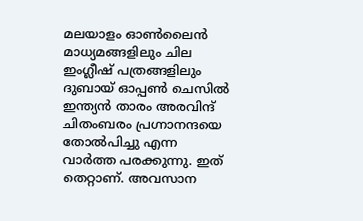മലയാളം ഓണ്‍ലൈന്‍ മാധ്യമങ്ങളിലും ചില ഇംഗ്ലീഷ് പത്രങ്ങളിലും ദുബായ് ഓപ്പണ്‍ ചെസില്‍ ഇന്ത്യന്‍ താരം അരവിന്ദ് ചിതംബരം പ്രഗ്നാനന്ദയെ തോല്‍പിച്ചു എന്ന വാര്‍ത്ത പരക്കുന്നു. ഇത് തെറ്റാണ്. അവസാന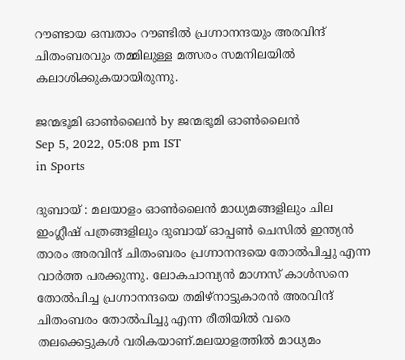റൗണ്ടായ ഒമ്പതാം റൗണ്ടില്‍ പ്രഗ്നാനന്ദയും അരവിന്ദ് ചിതംബരവും തമ്മിലുള്ള മത്സരം സമനിലയില്‍ കലാശിക്കുകയായിരുന്നു.

ജന്മഭൂമി ഓണ്‍ലൈന്‍ by ജന്മഭൂമി ഓണ്‍ലൈന്‍
Sep 5, 2022, 05:08 pm IST
in Sports

ദുബായ് : മലയാളം ഓണ്‍ലൈന്‍ മാധ്യമങ്ങളിലും ചില ഇംഗ്ലീഷ് പത്രങ്ങളിലും ദുബായ് ഓപ്പണ്‍ ചെസില്‍ ഇന്ത്യന്‍ താരം അരവിന്ദ് ചിതംബരം പ്രഗ്നാനന്ദയെ തോല്‍പിച്ചു എന്ന വാര്‍ത്ത പരക്കുന്നു. ലോകചാമ്പ്യന്‍ മാഗ്നസ് കാള്‍സനെ തോല്‍പിച്ച പ്രഗ്നാനന്ദയെ തമിഴ്നാട്ടുകാരന്‍ അരവിന്ദ് ചിതംബരം തോല്‍പിച്ചു എന്ന രീതിയില്‍ വരെ തലക്കെട്ടുകള്‍ വരികയാണ്.മലയാളത്തില്‍ മാധ്യമം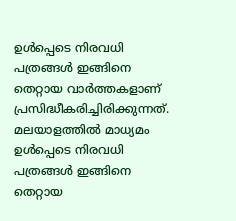ഉള്‍പ്പെടെ നിരവധി പത്രങ്ങള്‍ ഇങ്ങിനെ തെറ്റായ വാര്‍ത്തകളാണ് പ്രസിദ്ധീകരിച്ചിരിക്കുന്നത്.  മലയാളത്തില്‍ മാധ്യമം ഉള്‍പ്പെടെ നിരവധി പത്രങ്ങള്‍ ഇങ്ങിനെ തെറ്റായ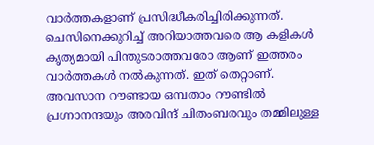വാര്‍ത്തകളാണ് പ്രസിദ്ധീകരിച്ചിരിക്കുന്നത്. ചെസിനെക്കുറിച്ച് അറിയാത്തവരെ ആ കളികള്‍ കൃത്യമായി പിന്തുടരാത്തവരോ ആണ് ഇത്തരം വാര്‍ത്തകള്‍ നല്‍കുന്നത്. ഇത് തെറ്റാണ്. അവസാന റൗണ്ടായ ഒമ്പതാം റൗണ്ടില്‍ പ്രഗ്നാനന്ദയും അരവിന്ദ് ചിതംബരവും തമ്മിലുള്ള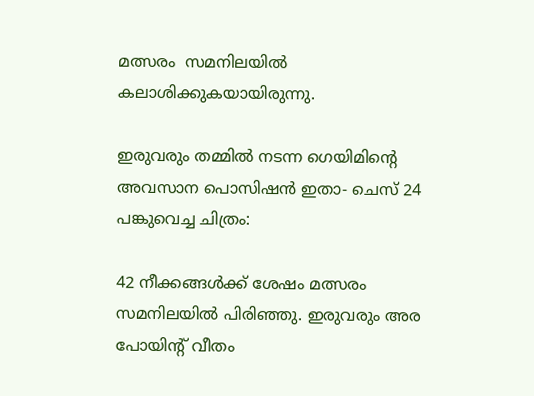മത്സരം  സമനിലയില്‍ കലാശിക്കുകയായിരുന്നു.

ഇരുവരും തമ്മില്‍ നടന്ന ഗെയിമിന്റെ അവസാന പൊസിഷന്‍ ഇതാ- ചെസ് 24 പങ്കുവെച്ച ചിത്രം:

42 നീക്കങ്ങള്‍ക്ക് ശേഷം മത്സരം സമനിലയില്‍ പിരിഞ്ഞു. ഇരുവരും അര പോയിന്‍റ് വീതം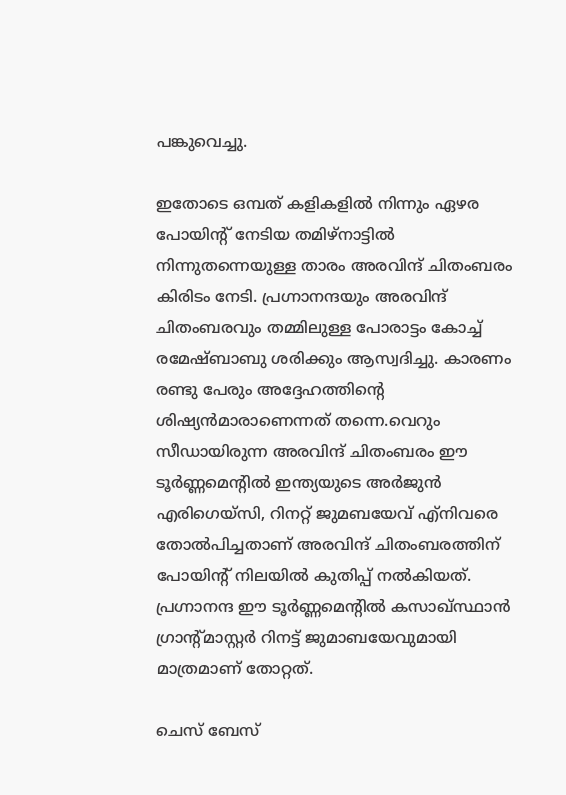പങ്കുവെച്ചു.

ഇതോടെ ഒമ്പത് കളികളില്‍ നിന്നും ഏഴര പോയിന്‍റ് നേടിയ തമിഴ്നാട്ടില്‍ നിന്നുതന്നെയുള്ള താരം അരവിന്ദ് ചിതംബരം കിരിടം നേടി. പ്രഗ്നാനന്ദയും അരവിന്ദ് ചിതംബരവും തമ്മിലുള്ള പോരാട്ടം കോച്ച് രമേഷ്ബാബു ശരിക്കും ആസ്വദിച്ചു. കാരണം രണ്ടു പേരും അദ്ദേഹത്തിന്റെ ശിഷ്യന്‍മാരാണെന്നത് തന്നെ.വെറും സീഡായിരുന്ന അരവിന്ദ് ചിതംബരം ഈ ടൂര്‍ണ്ണമെന്‍റില്‍ ഇന്ത്യയുടെ അര്‍ജുന്‍ എരിഗെയ്സി, റിനറ്റ് ജുമബയേവ് എ്നിവരെ തോല്‍പിച്ചതാണ് അരവിന്ദ് ചിതംബരത്തിന് പോയിന്‍റ് നിലയില്‍ കുതിപ്പ് നല്‍കിയത്. പ്രഗ്നാനന്ദ ഈ ടൂര്‍ണ്ണമെന്‍റില്‍ കസാഖ്സ്ഥാന്‍ ഗ്രാന്‍റ്മാസ്റ്റര്‍ റിനട്ട് ജുമാബയേവുമായി മാത്രമാണ് തോറ്റത്.

ചെസ് ബേസ്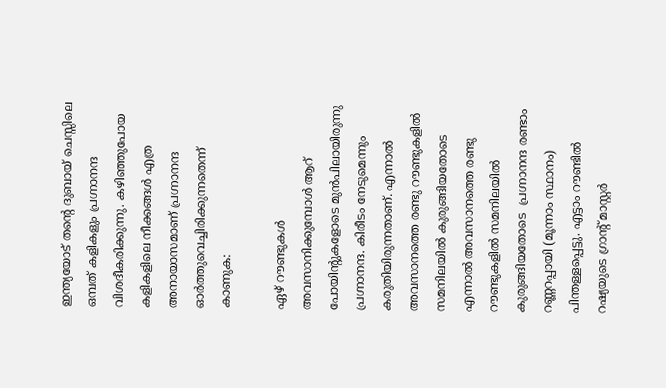ഇന്ത്യയോട് തന്റെ ദുബായ് ചെസ്സിലെ ഒമ്പത് കളികളും പ്രഗ്നാനന്ദ വിശദീകരിക്കുന്നു. കഴിഞ്ഞുപോയ കളികളിലെ നീക്കങ്ങള്‍ എത്ര അനായാസമാണ് പ്രഗ്നാനന്ദ ഓര്‍ത്തുവെച്ചിരിക്കുന്നതെന്ന് കാണുക:

ഏഴ് റൗണ്ടുകള്‍ അവസാനിക്കുമ്പോള്‍ ആറ് പോയിന്‍റുകളോടെ മുന്‍പിലായിരുന്നു പ്രഗ്നാനന്ദ. കിരീടം നേടുമെന്നും കരുതിയിരുന്നതാണ്. എന്നാല്‍ അവസാനത്തെ രണ്ടു റൗണ്ടുകളില്‍ സമനിലയില്‍ കുരുങ്ങിയതോടെ  എന്നാല്‍ അവസാനത്തെ രണ്ടു റൗണ്ടുകളില്‍ സമനിലയില്‍ കുരുങ്ങിയതോടെ  പ്രഗ്നാനന്ദ രണ്ടാം റണ്ണറപ്പായി (മൂന്നാം സ്ഥാനം) പിന്തള്ളപ്പെട്ടു. എട്ടാം റൗണ്ടില്‍ റഷ്യയുടെ ഗ്രാന്‍റ് മാസ്റ്റര്‍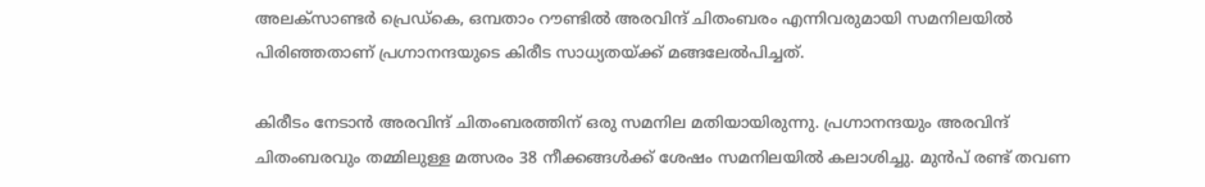അലക്സാണ്ടര്‍ പ്രെഡ്കെ, ഒമ്പതാം റൗണ്ടില്‍ അരവിന്ദ് ചിതംബരം എന്നിവരുമായി സമനിലയില്‍ പിരിഞ്ഞതാണ് പ്രഗ്നാനന്ദയുടെ കിരീട സാധ്യതയ്‌ക്ക് മങ്ങലേല്‍പിച്ചത്.

കിരീടം നേടാന്‍ അരവിന്ദ് ചിതംബരത്തിന് ഒരു സമനില മതിയായിരുന്നു. പ്രഗ്നാനന്ദയും അരവിന്ദ് ചിതംബരവും തമ്മിലുള്ള മത്സരം 38 നീക്കങ്ങള്‍ക്ക് ശേഷം സമനിലയില്‍ കലാശിച്ചു. മുന്‍പ് രണ്ട് തവണ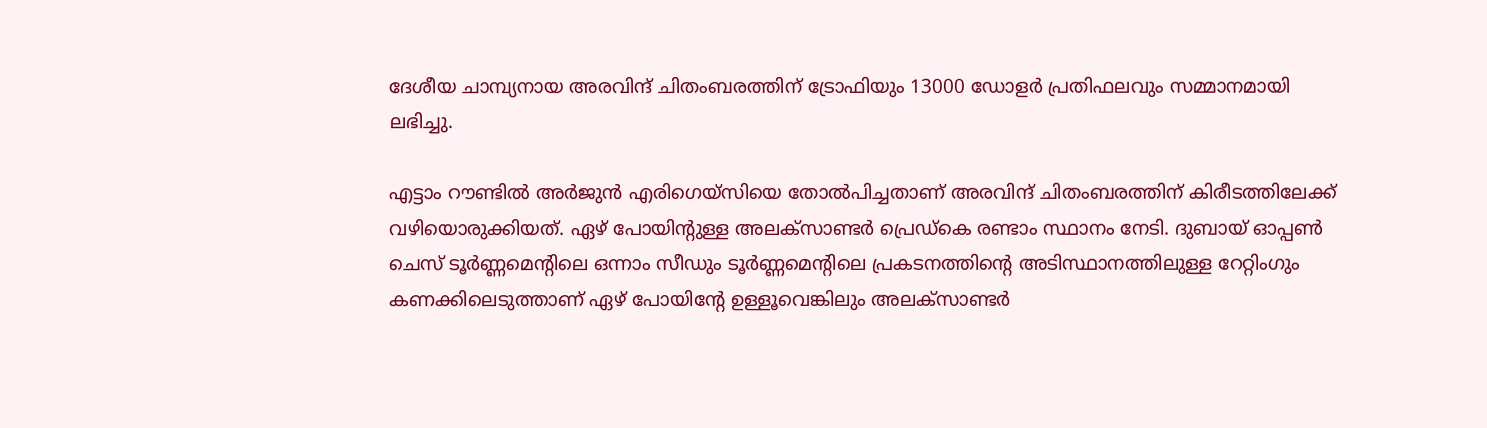ദേശീയ ചാമ്പ്യനായ അരവിന്ദ് ചിതംബരത്തിന് ട്രോഫിയും 13000 ഡോളര്‍ പ്രതിഫലവും സമ്മാനമായി ലഭിച്ചു.

എട്ടാം റൗണ്ടില്‍ അര്‍ജുന്‍ എരിഗെയ്സിയെ തോല്‍പിച്ചതാണ് അരവിന്ദ് ചിതംബരത്തിന് കിരീടത്തിലേക്ക് വഴിയൊരുക്കിയത്. ഏഴ് പോയിന്‍റുള്ള അലക്സാണ്ടര്‍ പ്രെഡ്കെ രണ്ടാം സ്ഥാനം നേടി. ദുബായ് ഓപ്പണ്‍ ചെസ് ടൂര്‍ണ്ണമെന്‍റിലെ ഒന്നാം സീഡും ടൂര്‍ണ്ണമെന്‍റിലെ പ്രകടനത്തിന്റെ അടിസ്ഥാനത്തിലുള്ള റേറ്റിംഗും കണക്കിലെടുത്താണ് ഏഴ് പോയിന്‍റേ ഉള്ളൂവെങ്കിലും അലക്സാണ്ടര്‍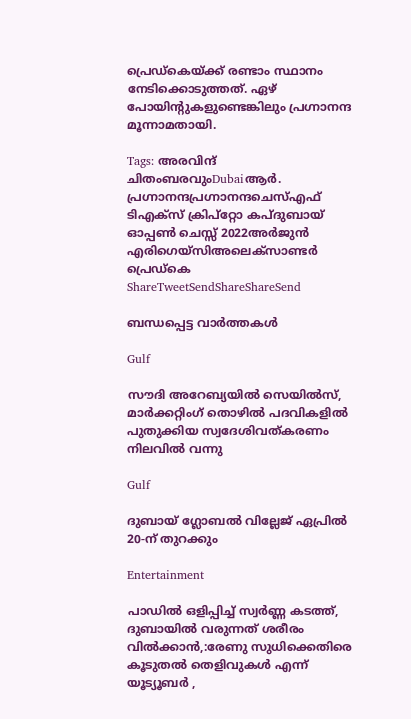പ്രെഡ്കെയ്‌ക്ക് രണ്ടാം സ്ഥാനം നേടിക്കൊടുത്തത്. ഏഴ് പോയിന്‍റുകളുണ്ടെങ്കിലും പ്രഗ്നാനന്ദ മൂന്നാമതായി.

Tags: അരവിന്ദ് ചിതംബരവുംDubaiആര്‍. പ്രഗ്നാനന്ദപ്രഗ്നാനന്ദചെസ്എഫ് ടിഎക്സ് ക്രിപ്റ്റോ കപ്ദുബായ് ഓപ്പണ്‍ ചെസ്സ് 2022അര്‍ജുന്‍ എരിഗെയ്സിഅലെക്സാണ്ടര്‍ പ്രെഡ്കെ
ShareTweetSendShareShareSend

ബന്ധപ്പെട്ട വാര്‍ത്തകള്‍

Gulf

സൗദി അറേബ്യയിൽ സെയിൽസ്, മാർക്കറ്റിംഗ് തൊഴിൽ പദവികളിൽ പുതുക്കിയ സ്വദേശിവത്കരണം നിലവിൽ വന്നു

Gulf

ദുബായ് ഗ്ലോബൽ വില്ലേജ് ഏപ്രിൽ 20-ന് തുറക്കും

Entertainment

പാഡിൽ ഒളിപ്പിച്ച് സ്വർണ്ണ കടത്ത്, ദുബായിൽ വരുന്നത് ശരീരം വിൽക്കാൻ,:രേണു സുധിക്കെതിരെ കൂടുതൽ തെളിവുകൾ എന്ന് യൂട്യൂബർ ,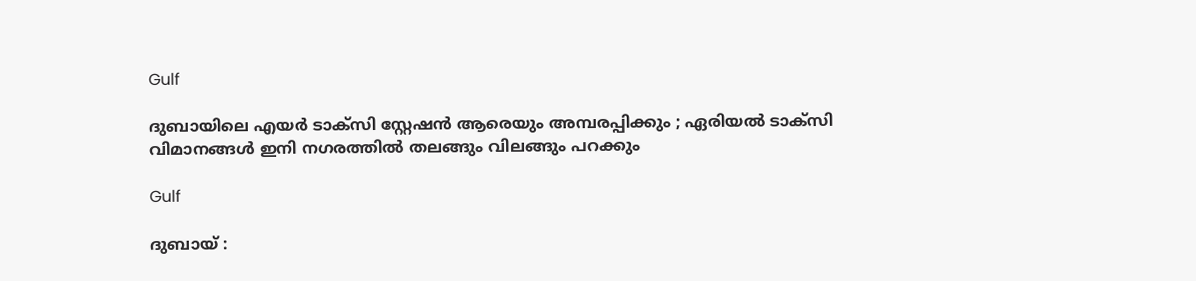Gulf

ദുബായിലെ എയർ ടാക്സി സ്റ്റേഷൻ ആരെയും അമ്പരപ്പിക്കും ; ഏരിയൽ ടാക്സി വിമാനങ്ങൾ ഇനി നഗരത്തിൽ തലങ്ങും വിലങ്ങും പറക്കും

Gulf

ദുബായ് :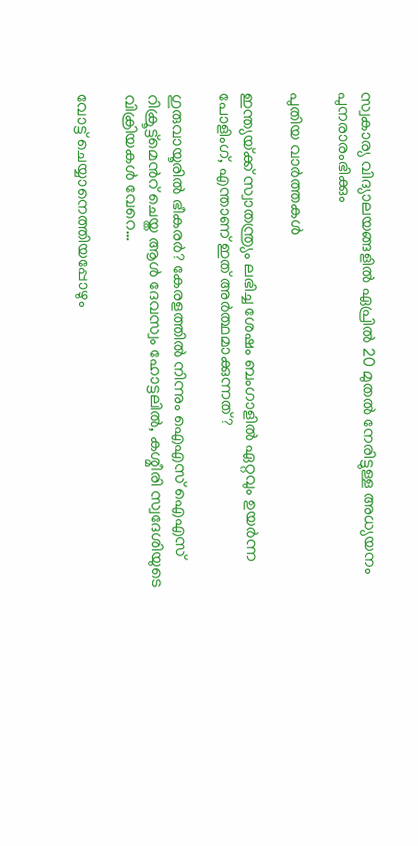സ്വകാര്യ വിദ്യാലയങ്ങളിൽ ഏപ്രിൽ 20 മുതൽ നേരിട്ടുള്ള അധ്യയനം പുനരാരംഭിക്കും

പുതിയ വാര്‍ത്തകള്‍

ഇന്ത്യയ്‌ക്ക് സ്വാതന്ത്ര്യം ലഭിച്ച ശേഷം ബംഗാളില്‍ ഏറ്റവും ഉയര്‍ന്ന പോളിംഗ്, എന്താണ് ഇത് അര്‍ത്ഥമാക്കുന്നത്?

ഗുരുവായൂരില്‍ ഭീകരര്‍? കേരളത്തില്‍ നിന്നും ഐഎസ് ഐഎസ് റിക്രൂട്ട്മെന്‍റ് ചെയ്ത ആള്‍ ദേവസ്വം ഹോട്ടലില്‍, കശ്മീരി സ്വദേശിയുടെ വിക്രിയകള്‍ വേറെ…

വോട്ട് ചെയ്യാനെത്തിയപ്പോഴും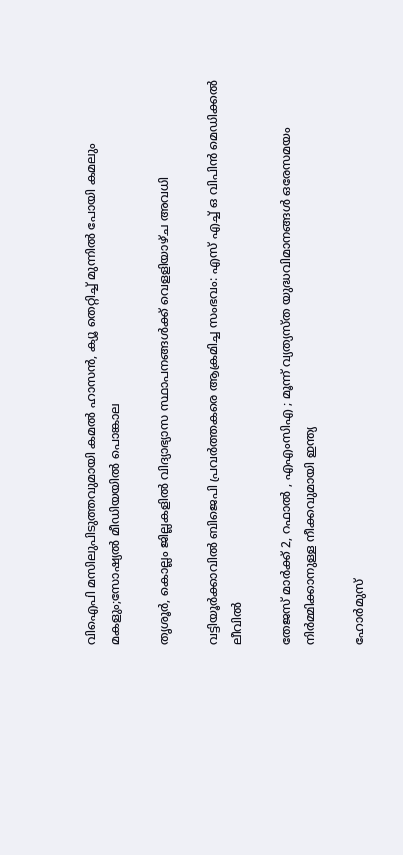വിഐപി മസിലുപിടുത്തവുമായി കമല്‍ ഹാസന്‍, ക്യൂ തെറ്റിച്ച് മുന്നില്‍ പോയി കമലും മകളും;സോഷ്യല്‍ മീഡിയയില്‍ പൊങ്കാല

തൃശൂര്‍, കൊല്ലം ജില്ലകളില്‍ വിദ്യാഭ്യാസ സ്ഥാപനങ്ങള്‍ക്ക് വെളളിയാഴ്ച അവധി

വട്ടിയൂര്‍ക്കാവില്‍ ബിജെപി പ്രവര്‍ത്തകരെ ആക്രമിച്ച സംഭവം: എസ് എച്ച് ഒ വിപിന്‍ മെഡിക്കല്‍ ലീവില്‍

തേജസ് മാർക്ക് 2, റഫാൽ , എഎംസിഎ ; മൂന്ന് വ്യത്യസ്ത യുദ്ധവിമാനങ്ങൾ ഒരേസമയം നിർമ്മിക്കാനുള്ള നീക്കവുമായി ഇന്ത്യ

ഹോര്‍മുസ്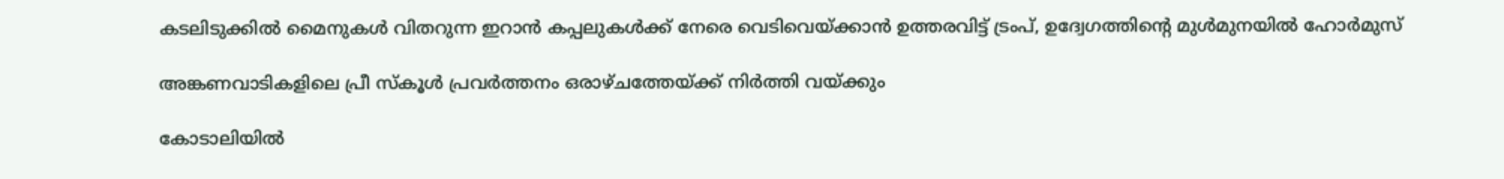കടലിടുക്കില്‍ മൈനുകള്‍ വിതറുന്ന ഇറാന്‍ കപ്പലുകള്‍ക്ക് നേരെ വെടിവെയ്‌ക്കാന്‍ ഉത്തരവിട്ട് ട്രംപ്, ഉദ്വേഗത്തിന്റെ മുള്‍മുനയില്‍ ഹോര്‍മുസ്

അങ്കണവാടികളിലെ പ്രീ സ്‌കൂള്‍ പ്രവര്‍ത്തനം ഒരാഴ്ചത്തേയ്‌ക്ക് നിര്‍ത്തി വയ്‌ക്കും

കോടാലിയില്‍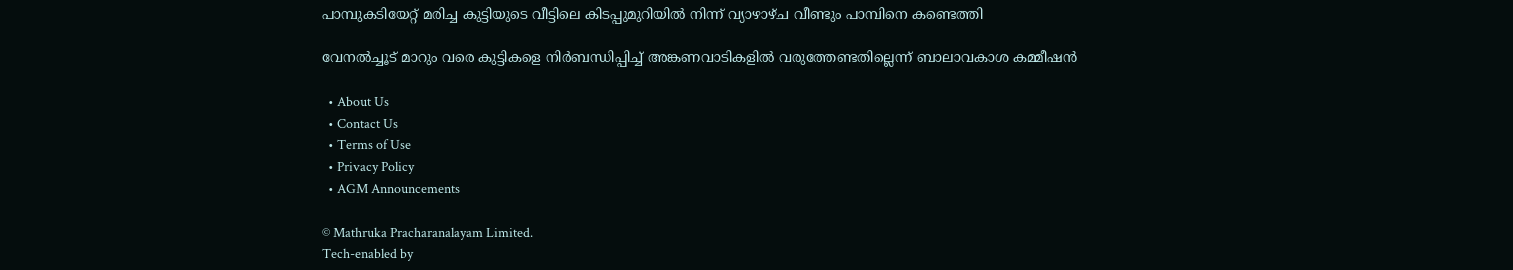പാമ്പുകടിയേറ്റ് മരിച്ച കുട്ടിയുടെ വീട്ടിലെ കിടപ്പുമുറിയില്‍ നിന്ന് വ്യാഴാഴ്ച വീണ്ടും പാമ്പിനെ കണ്ടെത്തി

വേനല്‍ച്ചൂട് മാറും വരെ കുട്ടികളെ നിര്‍ബന്ധിപ്പിച്ച് അങ്കണവാടികളില്‍ വരുത്തേണ്ടതില്ലെന്ന് ബാലാവകാശ കമ്മീഷന്‍

  • About Us
  • Contact Us
  • Terms of Use
  • Privacy Policy
  • AGM Announcements

© Mathruka Pracharanalayam Limited.
Tech-enabled by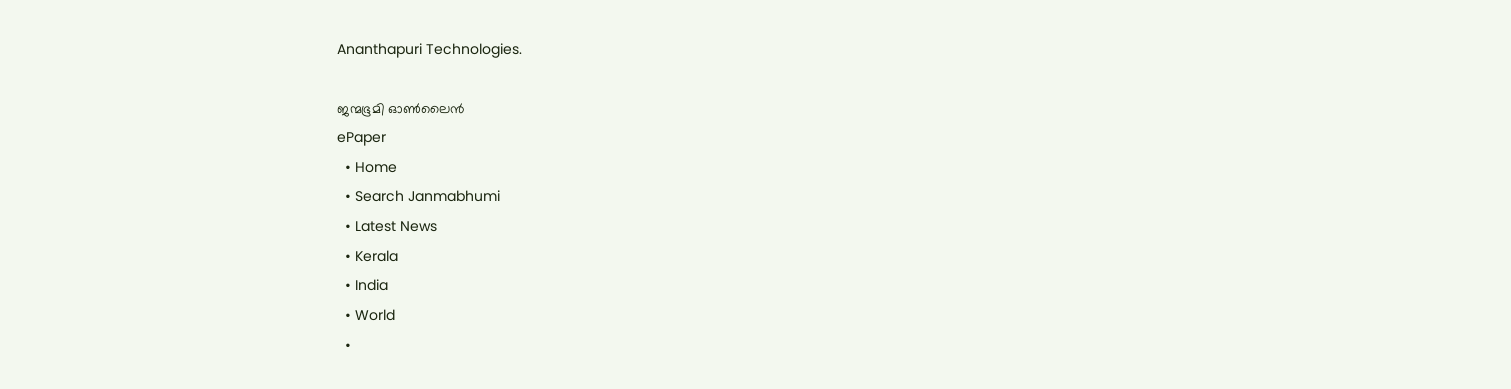Ananthapuri Technologies.

ജന്മഭൂമി ഓണ്‍ലൈന്‍
ePaper
  • Home
  • Search Janmabhumi
  • Latest News
  • Kerala
  • India
  • World
  •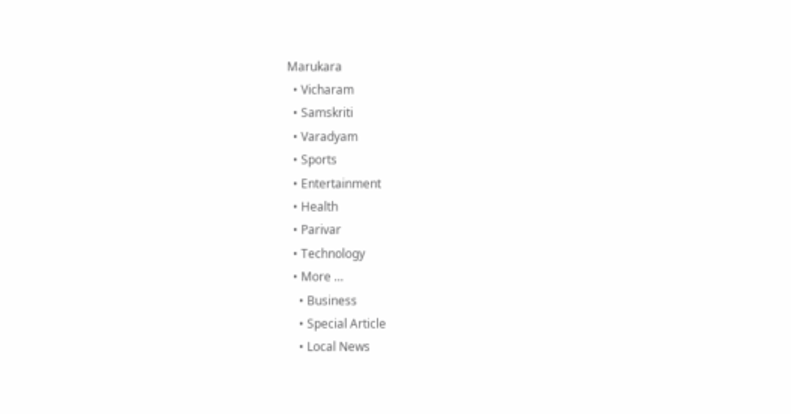Marukara
  • Vicharam
  • Samskriti
  • Varadyam
  • Sports
  • Entertainment
  • Health
  • Parivar
  • Technology
  • More …
    • Business
    • Special Article
    • Local News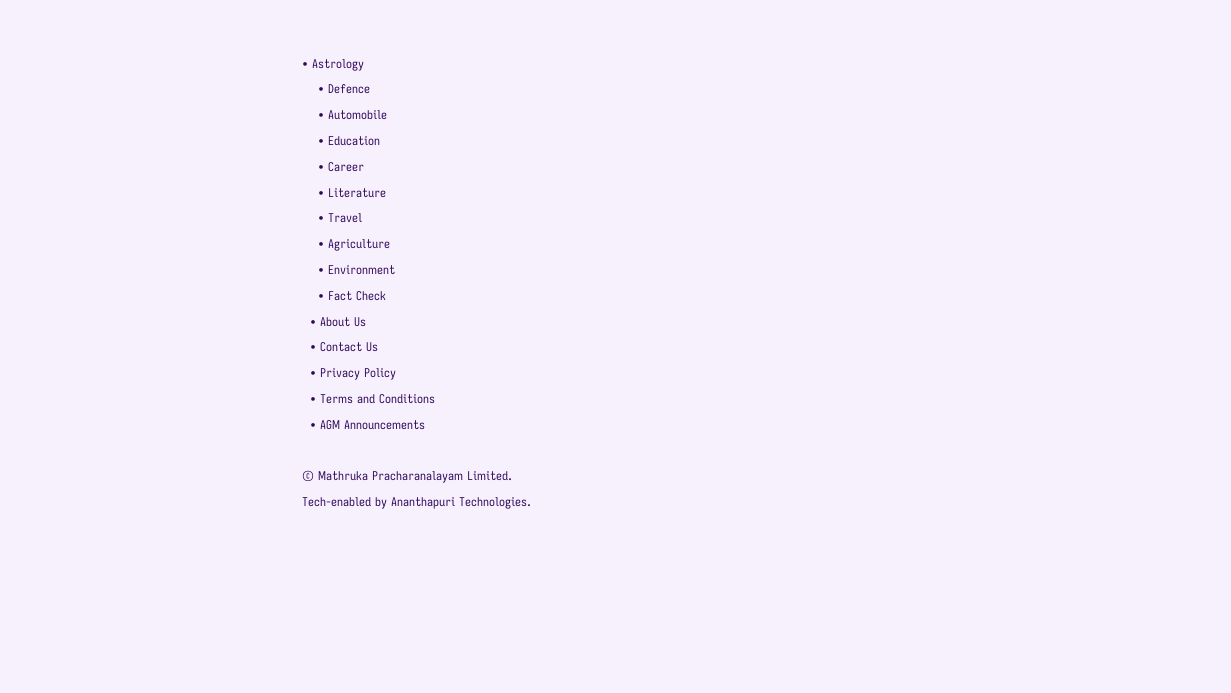• Astrology
    • Defence
    • Automobile
    • Education
    • Career
    • Literature
    • Travel
    • Agriculture
    • Environment
    • Fact Check
  • About Us
  • Contact Us
  • Privacy Policy
  • Terms and Conditions
  • AGM Announcements

© Mathruka Pracharanalayam Limited.
Tech-enabled by Ananthapuri Technologies.